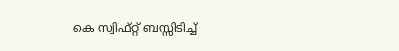കെ സ്വിഫ്റ്റ് ബസ്സിടിച്ച്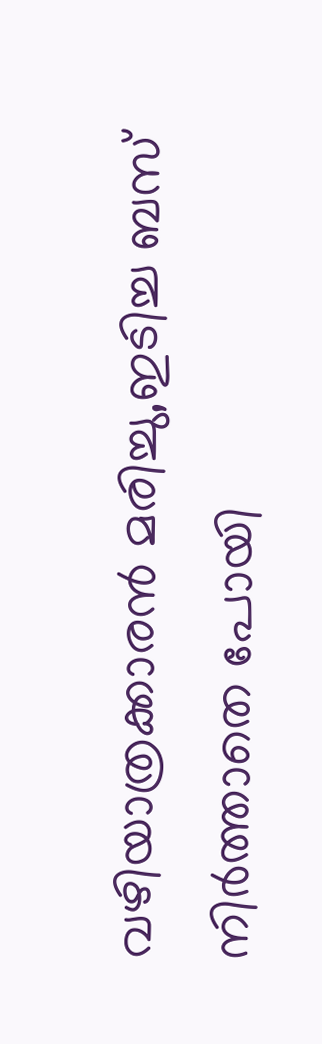വഴിയാത്രക്കാരൻ മരിച്ചു,ഇടിച്ച ബസ് നിര്‍ത്താതെ പോയി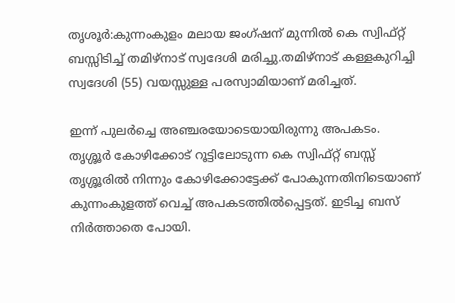തൃശൂർ:കുന്നംകുളം മലായ ജംഗ്ഷന് മുന്നില്‍ കെ സ്വിഫ്റ്റ് ബസ്സിടിച്ച് തമിഴ്‌നാട് സ്വദേശി മരിച്ചു.തമിഴ്‌നാട് കള്ളകുറിച്ചി സ്വദേശി (55) വയസ്സുള്ള പരസ്വാമിയാണ് മരിച്ചത്.

ഇന്ന് പുലര്‍ച്ചെ അഞ്ചരയോടെയായിരുന്നു അപകടം.
തൃശ്ശൂര്‍ കോഴിക്കോട് റൂട്ടിലോടുന്ന കെ സ്വിഫ്റ്റ് ബസ്സ് തൃശ്ശൂരില്‍ നിന്നും കോഴിക്കോട്ടേക്ക് പോകുന്നതിനിടെയാണ് കുന്നംകുളത്ത് വെച്ച് അപകടത്തില്‍പ്പെട്ടത്. ഇടിച്ച ബസ് നിര്‍ത്താതെ പോയി.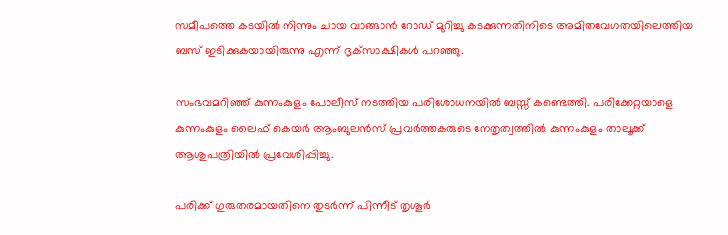സമീപത്തെ കടയില്‍ നിന്നും ചായ വാങ്ങാന്‍ റോഡ് മുറിച്ചു കടക്കുന്നതിനിടെ അമിതവേഗതയിലെത്തിയ ബസ് ഇടിക്കുകയായിരുന്നു എന്ന് ദൃക്‌സാക്ഷികള്‍ പറഞ്ഞു.

സംഭവമറിഞ്ഞ് കുന്നംകുളം പോലീസ് നടത്തിയ പരിശോധനയില്‍ ബസ്സ് കണ്ടെത്തി. പരിക്കേറ്റയാളെ കുന്നംകുളം ലൈഫ് കെയര്‍ ആംബുലന്‍സ് പ്രവര്‍ത്തകരുടെ നേതൃത്വത്തില്‍ കുന്നംകുളം താലൂക്ക് ആശുപത്രിയില്‍ പ്രവേശിപ്പിച്ചു.

പരിക്ക് ഗുരുതരമായതിനെ തുടര്‍ന്ന് പിന്നീട് തൃശൂര്‍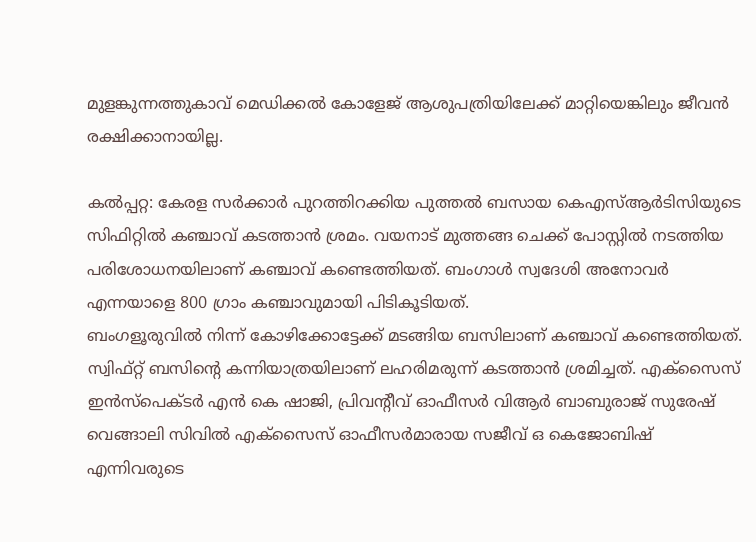മുളങ്കുന്നത്തുകാവ് മെഡിക്കല്‍ കോളേജ് ആശുപത്രിയിലേക്ക് മാറ്റിയെങ്കിലും ജീവന്‍ രക്ഷിക്കാനായില്ല.

കല്‍പ്പറ്റ: കേരള സര്‍ക്കാര്‍ പുറത്തിറക്കിയ പുത്തല്‍ ബസായ കെഎസ്ആര്‍ടിസിയുടെ സിഫിറ്റില്‍ കഞ്ചാവ് കടത്താന്‍ ശ്രമം. വയനാട് മുത്തങ്ങ ചെക്ക് പോസ്റ്റില്‍ നടത്തിയ പരിശോധനയിലാണ് കഞ്ചാവ് കണ്ടെത്തിയത്. ബംഗാള്‍ സ്വദേശി അനോവര്‍ എന്നയാളെ 800 ഗ്രാം കഞ്ചാവുമായി പിടികൂടിയത്.
ബംഗളൂരുവില്‍ നിന്ന് കോഴിക്കോട്ടേക്ക് മടങ്ങിയ ബസിലാണ് കഞ്ചാവ് കണ്ടെത്തിയത്. സ്വിഫ്റ്റ് ബസിന്റെ കന്നിയാത്രയിലാണ് ലഹരിമരുന്ന് കടത്താന്‍ ശ്രമിച്ചത്. എക്‌സൈസ് ഇന്‍സ്‌പെക്ടര്‍ എന്‍ കെ ഷാജി, പ്രിവന്റീവ് ഓഫീസര്‍ വിആര്‍ ബാബുരാജ് സുരേഷ് വെങ്ങാലി സിവില്‍ എക്‌സൈസ് ഓഫീസര്‍മാരായ സജീവ് ഒ കെജോബിഷ് എന്നിവരുടെ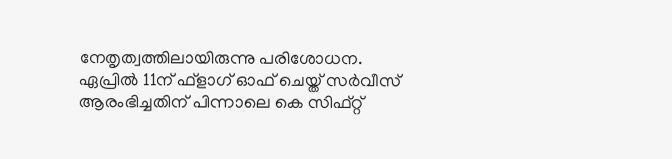നേതൃത്വത്തിലായിരുന്നു പരിശോധന.
ഏപ്രില്‍ 11ന് ഫ്‌ളാഗ് ഓഫ് ചെയ്ത് സര്‍വീസ് ആരംഭിച്ചതിന് പിന്നാലെ കെ സിഫ്റ്റ്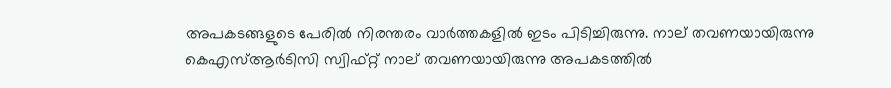അപകടങ്ങളുടെ പേരില്‍ നിരന്തരം വാര്‍ത്തകളില്‍ ഇടം പിടിച്ചിരുന്നു. നാല് തവണയായിരുന്നു കെഎസ്ആര്‍ടിസി സ്വിഫ്റ്റ് നാല് തവണയായിരുന്നു അപകടത്തില്‍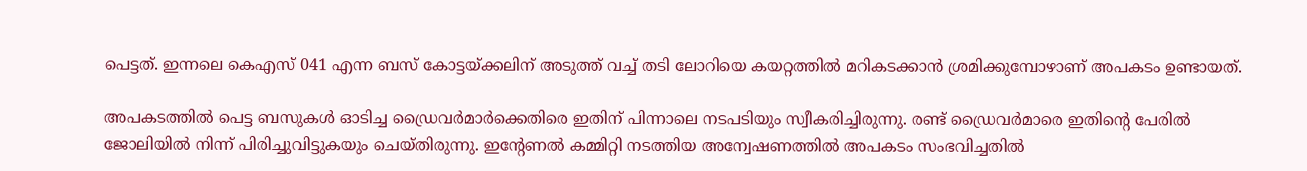പെട്ടത്. ഇന്നലെ കെഎസ് 041 എന്ന ബസ് കോട്ടയ്ക്കലിന് അടുത്ത് വച്ച് തടി ലോറിയെ കയറ്റത്തില്‍ മറികടക്കാന്‍ ശ്രമിക്കുമ്പോഴാണ് അപകടം ഉണ്ടായത്.

അപകടത്തില്‍ പെട്ട ബസുകള്‍ ഓടിച്ച ഡ്രൈവര്‍മാര്‍ക്കെതിരെ ഇതിന് പിന്നാലെ നടപടിയും സ്വീകരിച്ചിരുന്നു. രണ്ട് ഡ്രൈവര്‍മാരെ ഇതിന്റെ പേരില്‍ ജോലിയില്‍ നിന്ന് പിരിച്ചുവിട്ടുകയും ചെയ്തിരുന്നു. ഇന്റേണല്‍ കമ്മിറ്റി നടത്തിയ അന്വേഷണത്തില്‍ അപകടം സംഭവിച്ചതില്‍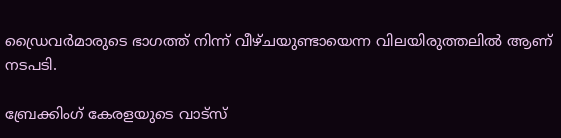ഡ്രൈവര്‍മാരുടെ ഭാഗത്ത് നിന്ന് വീഴ്ചയുണ്ടായെന്ന വിലയിരുത്തലില്‍ ആണ് നടപടി.

ബ്രേക്കിംഗ് കേരളയുടെ വാട്സ്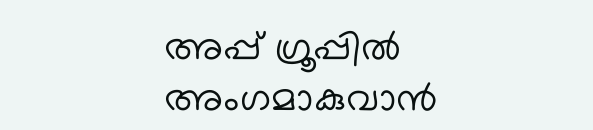അപ്പ് ഗ്രൂപ്പിൽ അംഗമാകുവാൻ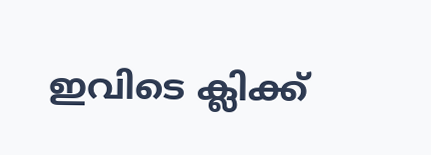ഇവിടെ ക്ലിക്ക്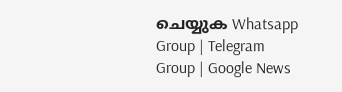ചെയ്യുക Whatsapp Group | Telegram Group | Google News